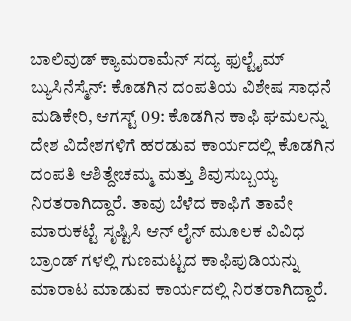ಬಾಲಿವುಡ್ ಕ್ಯಾಮರಾಮೆನ್ ಸದ್ಯ ಫುಲ್ಟೈಮ್ ಬ್ಯುಸಿನೆಸ್ಮೆನ್: ಕೊಡಗಿನ ದಂಪತಿಯ ವಿಶೇಷ ಸಾಧನೆ
ಮಡಿಕೇರಿ, ಆಗಸ್ಟ್ 09: ಕೊಡಗಿನ ಕಾಫಿ ಘಮಲನ್ನು ದೇಶ ವಿದೇಶಗಳಿಗೆ ಹರಡುವ ಕಾರ್ಯದಲ್ಲಿ ಕೊಡಗಿನ ದಂಪತಿ ಆಶಿತ್ದೇಚಮ್ಮ ಮತ್ತು ಶಿವುಸುಬ್ಬಯ್ಯ ನಿರತರಾಗಿದ್ದಾರೆ. ತಾವು ಬೆಳೆದ ಕಾಫಿಗೆ ತಾವೇ ಮಾರುಕಟ್ಟೆ ಸೃಷ್ಟಿಸಿ ಆನ್ ಲೈನ್ ಮೂಲಕ ವಿವಿಧ ಬ್ರಾಂಡ್ ಗಳಲ್ಲಿ ಗುಣಮಟ್ಟದ ಕಾಫಿಪುಡಿಯನ್ನು ಮಾರಾಟ ಮಾಡುವ ಕಾರ್ಯದಲ್ಲಿ ನಿರತರಾಗಿದ್ದಾರೆ.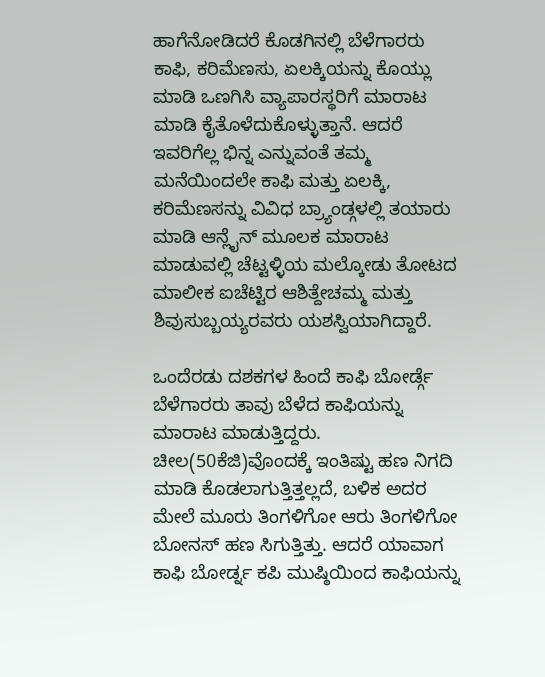ಹಾಗೆನೋಡಿದರೆ ಕೊಡಗಿನಲ್ಲಿ ಬೆಳೆಗಾರರು ಕಾಫಿ, ಕರಿಮೆಣಸು, ಏಲಕ್ಕಿಯನ್ನು ಕೊಯ್ಲು ಮಾಡಿ ಒಣಗಿಸಿ ವ್ಯಾಪಾರಸ್ಥರಿಗೆ ಮಾರಾಟ ಮಾಡಿ ಕೈತೊಳೆದುಕೊಳ್ಳುತ್ತಾನೆ. ಆದರೆ ಇವರಿಗೆಲ್ಲ ಭಿನ್ನ ಎನ್ನುವಂತೆ ತಮ್ಮ ಮನೆಯಿಂದಲೇ ಕಾಫಿ ಮತ್ತು ಏಲಕ್ಕಿ, ಕರಿಮೆಣಸನ್ನು ವಿವಿಧ ಬ್ರ್ಯಾಂಡ್ಗಳಲ್ಲಿ ತಯಾರು ಮಾಡಿ ಆನ್ಲೈನ್ ಮೂಲಕ ಮಾರಾಟ ಮಾಡುವಲ್ಲಿ ಚೆಟ್ಟಳ್ಳಿಯ ಮಲ್ಕೋಡು ತೋಟದ ಮಾಲೀಕ ಐಚೆಟ್ಟಿರ ಆಶಿತ್ದೇಚಮ್ಮ ಮತ್ತು ಶಿವುಸುಬ್ಬಯ್ಯರವರು ಯಶಸ್ವಿಯಾಗಿದ್ದಾರೆ.

ಒಂದೆರಡು ದಶಕಗಳ ಹಿಂದೆ ಕಾಫಿ ಬೋರ್ಡ್ಗೆ ಬೆಳೆಗಾರರು ತಾವು ಬೆಳೆದ ಕಾಫಿಯನ್ನು ಮಾರಾಟ ಮಾಡುತ್ತಿದ್ದರು. ಚೀಲ(50ಕೆಜಿ)ವೊಂದಕ್ಕೆ ಇಂತಿಷ್ಟು ಹಣ ನಿಗದಿ ಮಾಡಿ ಕೊಡಲಾಗುತ್ತಿತ್ತಲ್ಲದೆ, ಬಳಿಕ ಅದರ ಮೇಲೆ ಮೂರು ತಿಂಗಳಿಗೋ ಆರು ತಿಂಗಳಿಗೋ ಬೋನಸ್ ಹಣ ಸಿಗುತ್ತಿತ್ತು. ಆದರೆ ಯಾವಾಗ ಕಾಫಿ ಬೋರ್ಡ್ನ ಕಪಿ ಮುಷ್ಠಿಯಿಂದ ಕಾಫಿಯನ್ನು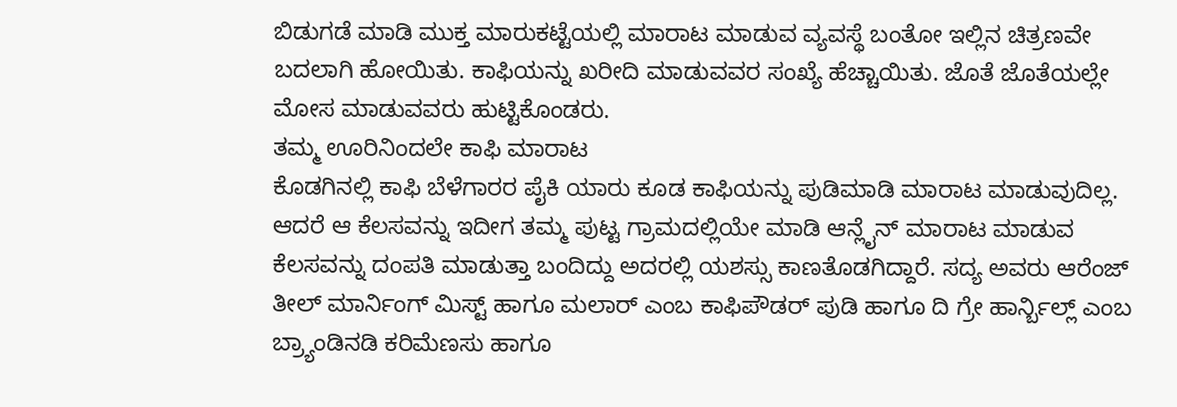ಬಿಡುಗಡೆ ಮಾಡಿ ಮುಕ್ತ ಮಾರುಕಟ್ಟೆಯಲ್ಲಿ ಮಾರಾಟ ಮಾಡುವ ವ್ಯವಸ್ಥೆ ಬಂತೋ ಇಲ್ಲಿನ ಚಿತ್ರಣವೇ ಬದಲಾಗಿ ಹೋಯಿತು. ಕಾಫಿಯನ್ನು ಖರೀದಿ ಮಾಡುವವರ ಸಂಖ್ಯೆ ಹೆಚ್ಚಾಯಿತು. ಜೊತೆ ಜೊತೆಯಲ್ಲೇ ಮೋಸ ಮಾಡುವವರು ಹುಟ್ಟಿಕೊಂಡರು.
ತಮ್ಮ ಊರಿನಿಂದಲೇ ಕಾಫಿ ಮಾರಾಟ
ಕೊಡಗಿನಲ್ಲಿ ಕಾಫಿ ಬೆಳೆಗಾರರ ಪೈಕಿ ಯಾರು ಕೂಡ ಕಾಫಿಯನ್ನು ಪುಡಿಮಾಡಿ ಮಾರಾಟ ಮಾಡುವುದಿಲ್ಲ. ಆದರೆ ಆ ಕೆಲಸವನ್ನು ಇದೀಗ ತಮ್ಮ ಪುಟ್ಟ ಗ್ರಾಮದಲ್ಲಿಯೇ ಮಾಡಿ ಆನ್ಲೈನ್ ಮಾರಾಟ ಮಾಡುವ ಕೆಲಸವನ್ನು ದಂಪತಿ ಮಾಡುತ್ತಾ ಬಂದಿದ್ದು ಅದರಲ್ಲಿ ಯಶಸ್ಸು ಕಾಣತೊಡಗಿದ್ದಾರೆ. ಸದ್ಯ ಅವರು ಆರೆಂಜ್ ತೀಲ್ ಮಾರ್ನಿಂಗ್ ಮಿಸ್ಟ್ ಹಾಗೂ ಮಲಾರ್ ಎಂಬ ಕಾಫಿಪೌಡರ್ ಪುಡಿ ಹಾಗೂ ದಿ ಗ್ರೇ ಹಾರ್ನ್ಬಿಲ್ಲ್ ಎಂಬ ಬ್ರ್ಯಾಂಡಿನಡಿ ಕರಿಮೆಣಸು ಹಾಗೂ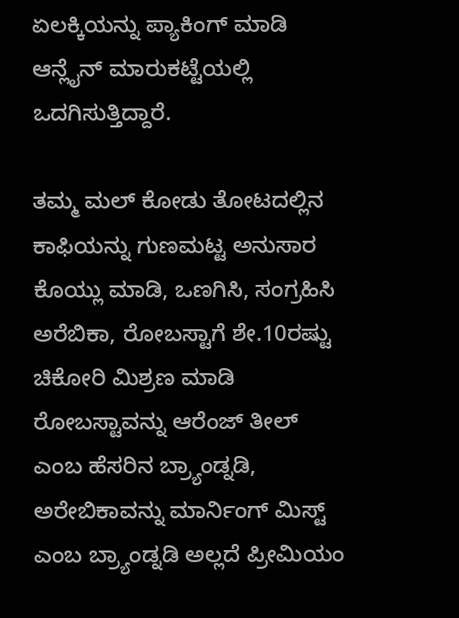ಏಲಕ್ಕಿಯನ್ನು ಪ್ಯಾಕಿಂಗ್ ಮಾಡಿ ಆನ್ಲೈನ್ ಮಾರುಕಟ್ಟೆಯಲ್ಲಿ ಒದಗಿಸುತ್ತಿದ್ದಾರೆ.

ತಮ್ಮ ಮಲ್ ಕೋಡು ತೋಟದಲ್ಲಿನ ಕಾಫಿಯನ್ನು ಗುಣಮಟ್ಟ ಅನುಸಾರ ಕೊಯ್ಲು ಮಾಡಿ, ಒಣಗಿಸಿ, ಸಂಗ್ರಹಿಸಿ ಅರೆಬಿಕಾ, ರೋಬಸ್ಟಾಗೆ ಶೇ.10ರಷ್ಟು ಚಿಕೋರಿ ಮಿಶ್ರಣ ಮಾಡಿ ರೋಬಸ್ಟಾವನ್ನು ಆರೆಂಜ್ ತೀಲ್ ಎಂಬ ಹೆಸರಿನ ಬ್ರ್ಯಾಂಡ್ನಡಿ, ಅರೇಬಿಕಾವನ್ನು ಮಾರ್ನಿಂಗ್ ಮಿಸ್ಟ್ ಎಂಬ ಬ್ರ್ಯಾಂಡ್ನಡಿ ಅಲ್ಲದೆ ಪ್ರೀಮಿಯಂ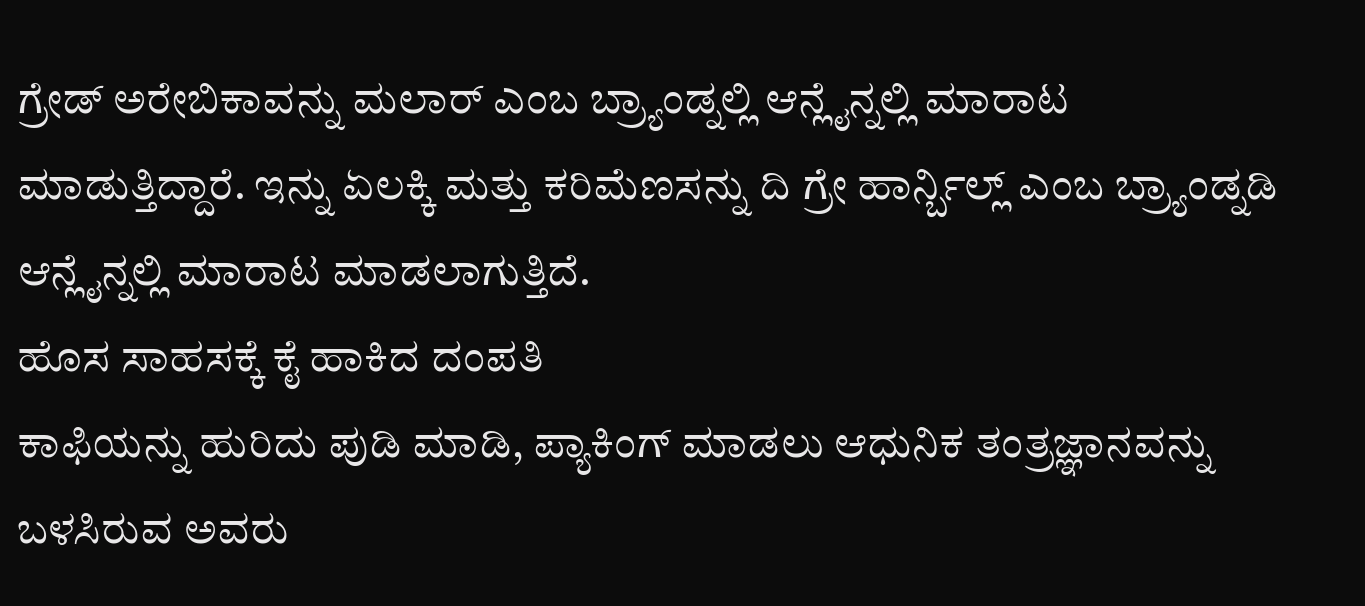ಗ್ರೇಡ್ ಅರೇಬಿಕಾವನ್ನು ಮಲಾರ್ ಎಂಬ ಬ್ರ್ಯಾಂಡ್ನಲ್ಲಿ ಆನ್ಲೈನ್ನಲ್ಲಿ ಮಾರಾಟ ಮಾಡುತ್ತಿದ್ದಾರೆ. ಇನ್ನು ಏಲಕ್ಕಿ ಮತ್ತು ಕರಿಮೆಣಸನ್ನು ದಿ ಗ್ರೇ ಹಾರ್ನ್ಬಿಲ್ಲ್ ಎಂಬ ಬ್ರ್ಯಾಂಡ್ನಡಿ ಆನ್ಲೈನ್ನಲ್ಲಿ ಮಾರಾಟ ಮಾಡಲಾಗುತ್ತಿದೆ.
ಹೊಸ ಸಾಹಸಕ್ಕೆ ಕೈ ಹಾಕಿದ ದಂಪತಿ
ಕಾಫಿಯನ್ನು ಹುರಿದು ಪುಡಿ ಮಾಡಿ, ಪ್ಯಾಕಿಂಗ್ ಮಾಡಲು ಆಧುನಿಕ ತಂತ್ರಜ್ಞಾನವನ್ನು ಬಳಸಿರುವ ಅವರು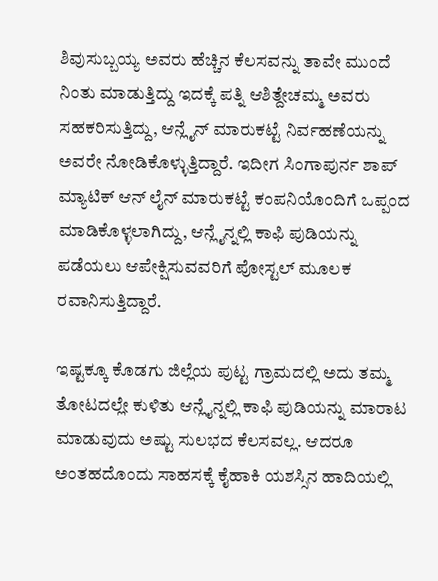ಶಿವುಸುಬ್ಬಯ್ಯ ಅವರು ಹೆಚ್ಚಿನ ಕೆಲಸವನ್ನು ತಾವೇ ಮುಂದೆ ನಿಂತು ಮಾಡುತ್ತಿದ್ದು ಇದಕ್ಕೆ ಪತ್ನಿ ಆಶಿತ್ದೇಚಮ್ಮ ಅವರು ಸಹಕರಿಸುತ್ತಿದ್ದು, ಆನ್ಲೈನ್ ಮಾರುಕಟ್ಟೆ ನಿರ್ವಹಣೆಯನ್ನು ಅವರೇ ನೋಡಿಕೊಳ್ಳುತ್ತಿದ್ದಾರೆ. ಇದೀಗ ಸಿಂಗಾಪುರ್ನ ಶಾಪ್ ಮ್ಯಾಟಿಕ್ ಆನ್ ಲೈನ್ ಮಾರುಕಟ್ಟೆ ಕಂಪನಿಯೊಂದಿಗೆ ಒಪ್ಪಂದ ಮಾಡಿಕೊಳ್ಳಲಾಗಿದ್ದು, ಆನ್ಲೈನ್ನಲ್ಲಿ ಕಾಫಿ ಪುಡಿಯನ್ನು ಪಡೆಯಲು ಆಪೇಕ್ಷಿಸುವವರಿಗೆ ಪೋಸ್ಟಲ್ ಮೂಲಕ ರವಾನಿಸುತ್ತಿದ್ದಾರೆ.

ಇಷ್ಟಕ್ಕೂ ಕೊಡಗು ಜಿಲ್ಲೆಯ ಪುಟ್ಟ ಗ್ರಾಮದಲ್ಲಿ ಅದು ತಮ್ಮ ತೋಟದಲ್ಲೇ ಕುಳಿತು ಆನ್ಲೈನ್ನಲ್ಲಿ ಕಾಫಿ ಪುಡಿಯನ್ನು ಮಾರಾಟ ಮಾಡುವುದು ಅಷ್ಟು ಸುಲಭದ ಕೆಲಸವಲ್ಲ. ಆದರೂ ಅಂತಹದೊಂದು ಸಾಹಸಕ್ಕೆ ಕೈಹಾಕಿ ಯಶಸ್ಸಿನ ಹಾದಿಯಲ್ಲಿ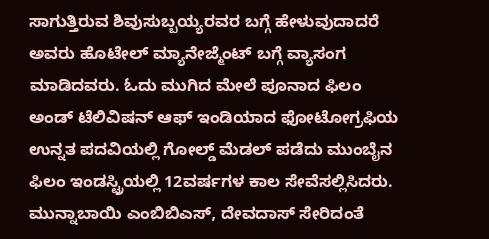ಸಾಗುತ್ತಿರುವ ಶಿವುಸುಬ್ಬಯ್ಯರವರ ಬಗ್ಗೆ ಹೇಳುವುದಾದರೆ ಅವರು ಹೊಟೇಲ್ ಮ್ಯಾನೇಜ್ಮೆಂಟ್ ಬಗ್ಗೆ ವ್ಯಾಸಂಗ ಮಾಡಿದವರು. ಓದು ಮುಗಿದ ಮೇಲೆ ಪೂನಾದ ಫಿಲಂ ಅಂಡ್ ಟೆಲಿವಿಷನ್ ಆಫ್ ಇಂಡಿಯಾದ ಫೋಟೋಗ್ರಫಿಯ ಉನ್ನತ ಪದವಿಯಲ್ಲಿ ಗೋಲ್ಡ್ ಮೆಡಲ್ ಪಡೆದು ಮುಂಬೈನ ಫಿಲಂ ಇಂಡಸ್ಟ್ರಿಯಲ್ಲಿ 12ವರ್ಷಗಳ ಕಾಲ ಸೇವೆಸಲ್ಲಿಸಿದರು.
ಮುನ್ನಾಬಾಯಿ ಎಂಬಿಬಿಎಸ್, ದೇವದಾಸ್ ಸೇರಿದಂತೆ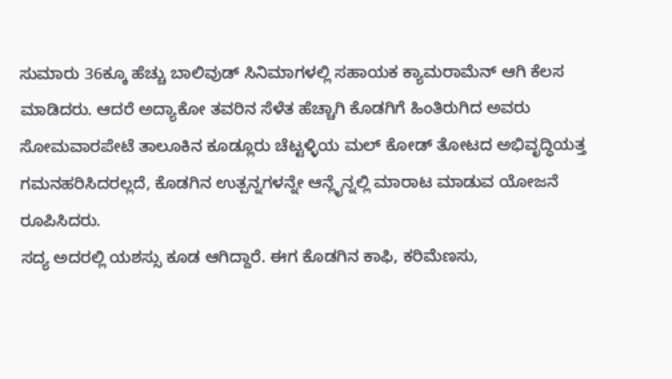ಸುಮಾರು 36ಕ್ಕೂ ಹೆಚ್ಚು ಬಾಲಿವುಡ್ ಸಿನಿಮಾಗಳಲ್ಲಿ ಸಹಾಯಕ ಕ್ಯಾಮರಾಮೆನ್ ಆಗಿ ಕೆಲಸ ಮಾಡಿದರು. ಆದರೆ ಅದ್ಯಾಕೋ ತವರಿನ ಸೆಳೆತ ಹೆಚ್ಚಾಗಿ ಕೊಡಗಿಗೆ ಹಿಂತಿರುಗಿದ ಅವರು ಸೋಮವಾರಪೇಟೆ ತಾಲೂಕಿನ ಕೂಡ್ಲೂರು ಚೆಟ್ಟಳ್ಳಿಯ ಮಲ್ ಕೋಡ್ ತೋಟದ ಅಭಿವೃದ್ಧಿಯತ್ತ ಗಮನಹರಿಸಿದರಲ್ಲದೆ, ಕೊಡಗಿನ ಉತ್ಪನ್ನಗಳನ್ನೇ ಆನ್ಲೈನ್ನಲ್ಲಿ ಮಾರಾಟ ಮಾಡುವ ಯೋಜನೆ ರೂಪಿಸಿದರು.
ಸದ್ಯ ಅದರಲ್ಲಿ ಯಶಸ್ಸು ಕೂಡ ಆಗಿದ್ದಾರೆ. ಈಗ ಕೊಡಗಿನ ಕಾಫಿ, ಕರಿಮೆಣಸು,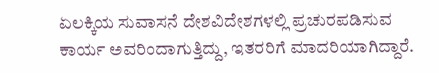ಏಲಕ್ಕಿಯ ಸುವಾಸನೆ ದೇಶವಿದೇಶಗಳಲ್ಲಿ ಪ್ರಚುರಪಡಿಸುವ ಕಾರ್ಯ ಅವರಿಂದಾಗುತ್ತಿದ್ದು, ಇತರರಿಗೆ ಮಾದರಿಯಾಗಿದ್ದಾರೆ.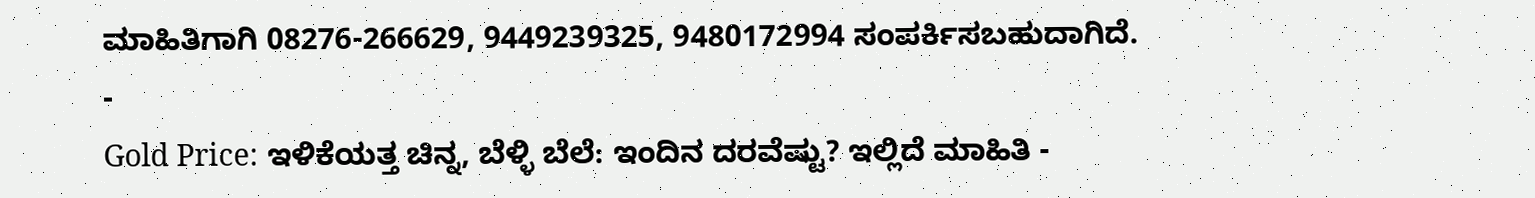ಮಾಹಿತಿಗಾಗಿ 08276-266629, 9449239325, 9480172994 ಸಂಪರ್ಕಿಸಬಹುದಾಗಿದೆ.
-
Gold Price: ಇಳಿಕೆಯತ್ತ ಚಿನ್ನ, ಬೆಳ್ಳಿ ಬೆಲೆ: ಇಂದಿನ ದರವೆಷ್ಟು? ಇಲ್ಲಿದೆ ಮಾಹಿತಿ -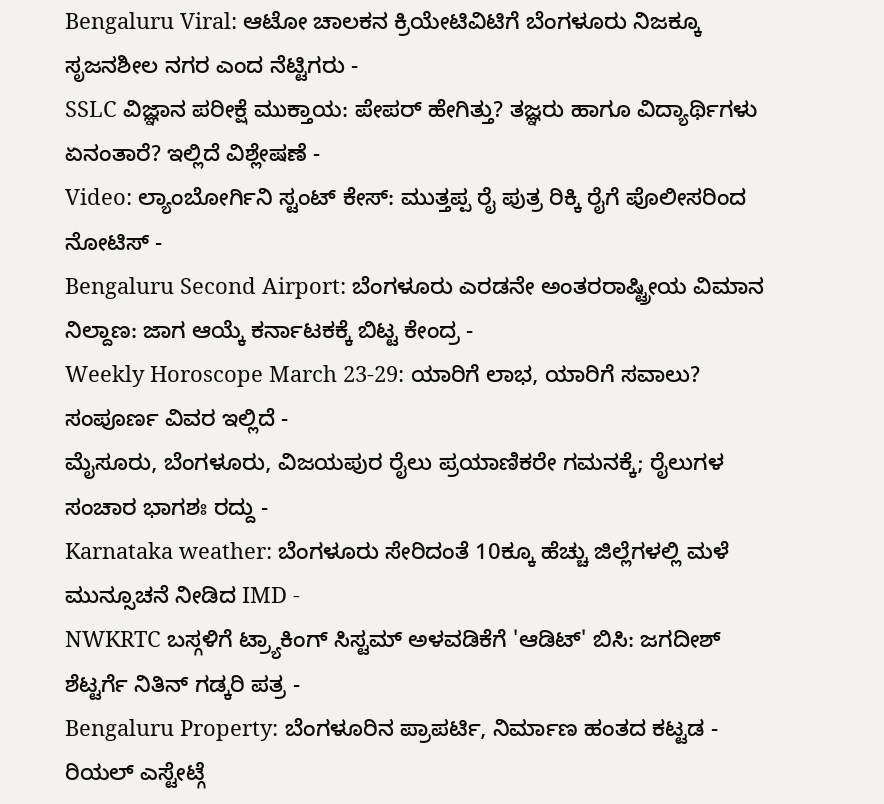Bengaluru Viral: ಆಟೋ ಚಾಲಕನ ಕ್ರಿಯೇಟಿವಿಟಿಗೆ ಬೆಂಗಳೂರು ನಿಜಕ್ಕೂ ಸೃಜನಶೀಲ ನಗರ ಎಂದ ನೆಟ್ಟಿಗರು -
SSLC ವಿಜ್ಞಾನ ಪರೀಕ್ಷೆ ಮುಕ್ತಾಯ: ಪೇಪರ್ ಹೇಗಿತ್ತು? ತಜ್ಞರು ಹಾಗೂ ವಿದ್ಯಾರ್ಥಿಗಳು ಏನಂತಾರೆ? ಇಲ್ಲಿದೆ ವಿಶ್ಲೇಷಣೆ -
Video: ಲ್ಯಾಂಬೋರ್ಗಿನಿ ಸ್ಟಂಟ್ ಕೇಸ್: ಮುತ್ತಪ್ಪ ರೈ ಪುತ್ರ ರಿಕ್ಕಿ ರೈಗೆ ಪೊಲೀಸರಿಂದ ನೋಟಿಸ್ -
Bengaluru Second Airport: ಬೆಂಗಳೂರು ಎರಡನೇ ಅಂತರರಾಷ್ಟ್ರೀಯ ವಿಮಾನ ನಿಲ್ದಾಣ: ಜಾಗ ಆಯ್ಕೆ ಕರ್ನಾಟಕಕ್ಕೆ ಬಿಟ್ಟ ಕೇಂದ್ರ -
Weekly Horoscope March 23-29: ಯಾರಿಗೆ ಲಾಭ, ಯಾರಿಗೆ ಸವಾಲು? ಸಂಪೂರ್ಣ ವಿವರ ಇಲ್ಲಿದೆ -
ಮೈಸೂರು, ಬೆಂಗಳೂರು, ವಿಜಯಪುರ ರೈಲು ಪ್ರಯಾಣಿಕರೇ ಗಮನಕ್ಕೆ; ರೈಲುಗಳ ಸಂಚಾರ ಭಾಗಶಃ ರದ್ದು -
Karnataka weather: ಬೆಂಗಳೂರು ಸೇರಿದಂತೆ 10ಕ್ಕೂ ಹೆಚ್ಚು ಜಿಲ್ಲೆಗಳಲ್ಲಿ ಮಳೆ ಮುನ್ಸೂಚನೆ ನೀಡಿದ IMD -
NWKRTC ಬಸ್ಗಳಿಗೆ ಟ್ರ್ಯಾಕಿಂಗ್ ಸಿಸ್ಟಮ್ ಅಳವಡಿಕೆಗೆ 'ಆಡಿಟ್' ಬಿಸಿ: ಜಗದೀಶ್ ಶೆಟ್ಟರ್ಗೆ ನಿತಿನ್ ಗಡ್ಕರಿ ಪತ್ರ -
Bengaluru Property: ಬೆಂಗಳೂರಿನ ಪ್ರಾಪರ್ಟಿ, ನಿರ್ಮಾಣ ಹಂತದ ಕಟ್ಟಡ - ರಿಯಲ್ ಎಸ್ಟೇಟ್ಗೆ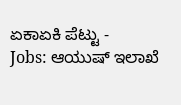ಏಕಾಏಕಿ ಪೆಟ್ಟು -
Jobs: ಆಯುಷ್ ಇಲಾಖೆ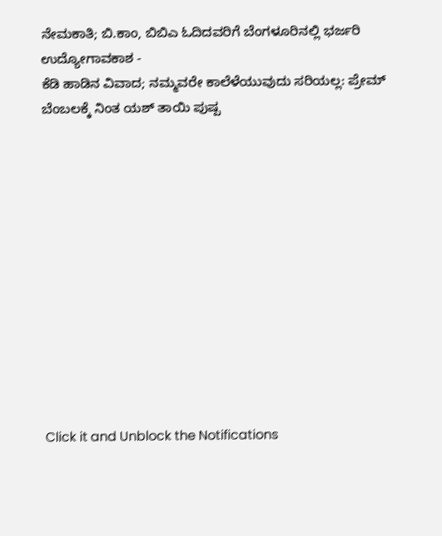ನೇಮಕಾತಿ; ಬಿ.ಕಾಂ, ಬಿಬಿಎ ಓದಿದವರಿಗೆ ಬೆಂಗಳೂರಿನಲ್ಲಿ ಭರ್ಜರಿ ಉದ್ಯೋಗಾವಕಾಶ -
ಕೆಡಿ ಹಾಡಿನ ವಿವಾದ; ನಮ್ಮವರೇ ಕಾಲೆಳೆಯುವುದು ಸರಿಯಲ್ಲ: ಪ್ರೇಮ್ ಬೆಂಬಲಕ್ಕೆ ನಿಂತ ಯಶ್ ತಾಯಿ ಪುಷ್ಪ












Click it and Unblock the Notifications